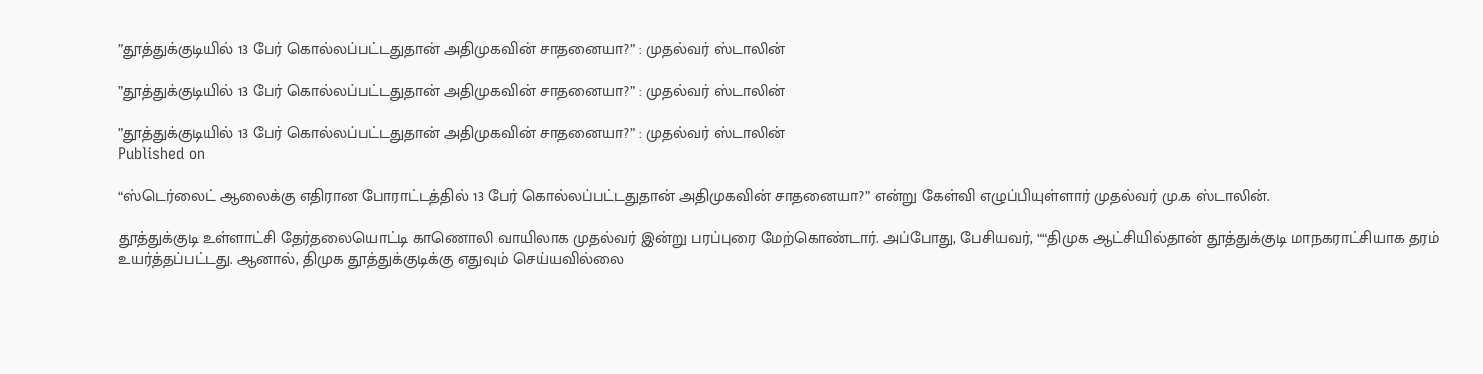”தூத்துக்குடியில் 13 பேர் கொல்லப்பட்டதுதான் அதிமுகவின் சாதனையா?” : முதல்வர் ஸ்டாலின்

”தூத்துக்குடியில் 13 பேர் கொல்லப்பட்டதுதான் அதிமுகவின் சாதனையா?” : முதல்வர் ஸ்டாலின்

”தூத்துக்குடியில் 13 பேர் கொல்லப்பட்டதுதான் அதிமுகவின் சாதனையா?” : முதல்வர் ஸ்டாலின்
Published on

“ஸ்டெர்லைட் ஆலைக்கு எதிரான போராட்டத்தில் 13 பேர் கொல்லப்பட்டதுதான் அதிமுகவின் சாதனையா?” என்று கேள்வி எழுப்பியுள்ளார் முதல்வர் மு.க ஸ்டாலின்.

தூத்துக்குடி உள்ளாட்சி தேர்தலையொட்டி காணொலி வாயிலாக முதல்வர் இன்று பரப்புரை மேற்கொண்டார். அப்போது, பேசியவர், ““திமுக ஆட்சியில்தான் தூத்துக்குடி மாநகராட்சியாக தரம் உயர்த்தப்பட்டது. ஆனால், திமுக தூத்துக்குடிக்கு எதுவும் செய்யவில்லை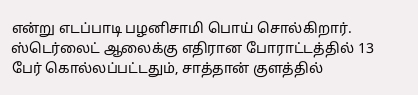என்று எடப்பாடி பழனிசாமி பொய் சொல்கிறார். ஸ்டெர்லைட் ஆலைக்கு எதிரான போராட்டத்தில் 13 பேர் கொல்லப்பட்டதும், சாத்தான் குளத்தில்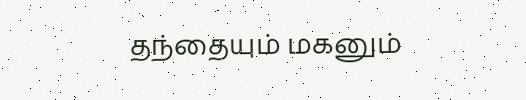தந்தையும் மகனும்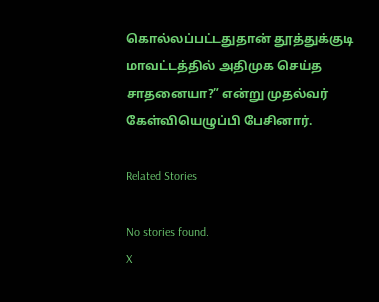கொல்லப்பட்டதுதான் தூத்துக்குடி மாவட்டத்தில் அதிமுக செய்த சாதனையா?” என்று முதல்வர் கேள்வியெழுப்பி பேசினார்.

Related Stories

No stories found.
X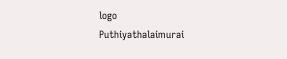logo
Puthiyathalaimurai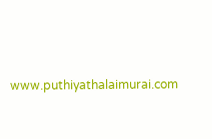www.puthiyathalaimurai.com